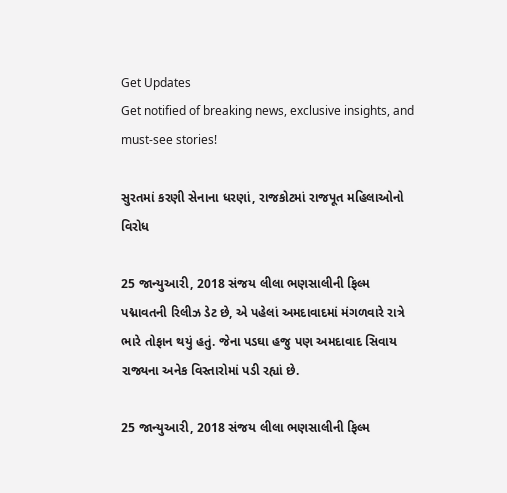Get Updates
Get notified of breaking news, exclusive insights, and must-see stories!

સુરતમાં કરણી સેનાના ધરણાં, રાજકોટમાં રાજપૂત મહિલાઓનો વિરોધ

25 જાન્યુઆરી, 2018 સંજય લીલા ભણસાલીની ફિલ્મ પદ્માવતની રિલીઝ ડેટ છે, એ પહેલાં અમદાવાદમાં મંગળવારે રાત્રે ભારે તોફાન થયું હતું. જેના પડઘા હજુ પણ અમદાવાદ સિવાય રાજ્યના અનેક વિસ્તારોમાં પડી રહ્યાં છે.

25 જાન્યુઆરી, 2018 સંજય લીલા ભણસાલીની ફિલ્મ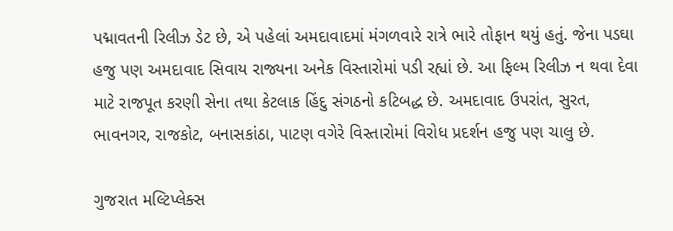પદ્માવતની રિલીઝ ડેટ છે, એ પહેલાં અમદાવાદમાં મંગળવારે રાત્રે ભારે તોફાન થયું હતું. જેના પડઘા હજુ પણ અમદાવાદ સિવાય રાજ્યના અનેક વિસ્તારોમાં પડી રહ્યાં છે. આ ફિલ્મ રિલીઝ ન થવા દેવા માટે રાજપૂત કરણી સેના તથા કેટલાક હિંદુ સંગઠનો કટિબદ્ધ છે. અમદાવાદ ઉપરાંત, સુરત, ભાવનગર, રાજકોટ, બનાસકાંઠા, પાટણ વગેરે વિસ્તારોમાં વિરોધ પ્રદર્શન હજુ પણ ચાલુ છે.

ગુજરાત મલ્ટિપ્લેક્સ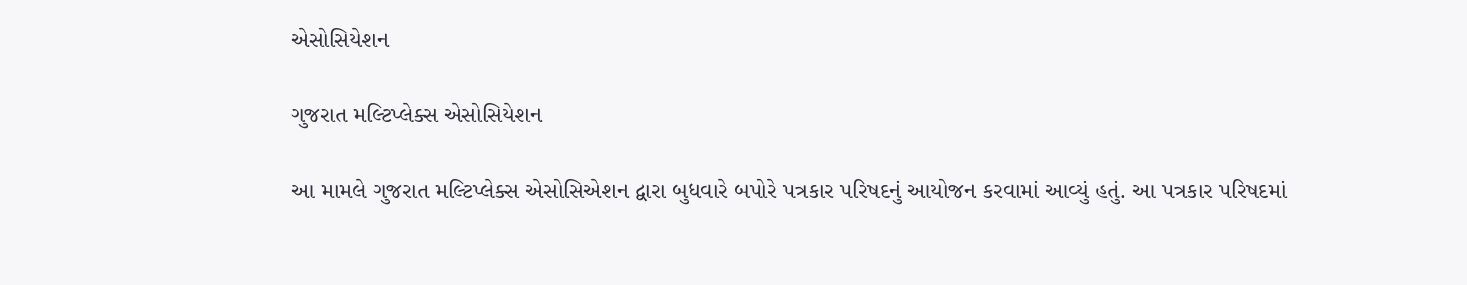એસોસિયેશન

ગુજરાત મલ્ટિપ્લેક્સ એસોસિયેશન

આ મામલે ગુજરાત મલ્ટિપ્લેક્સ એસોસિએશન દ્વારા બુધવારે બપોરે પત્રકાર પરિષદનું આયોજન કરવામાં આવ્યું હતું. આ પત્રકાર પરિષદમાં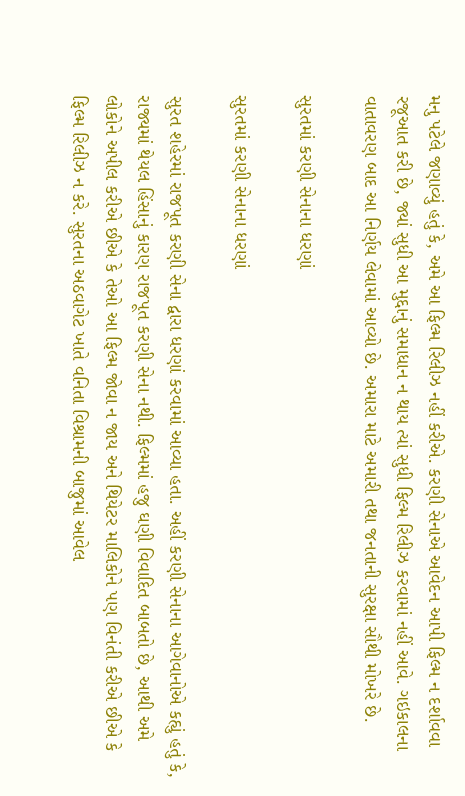મનુ પટેલે જણાવ્યું હતું કે, અમે આ ફિલ્મ રિલીઝ નહીં કરીએ. કરણી સેનાએ આવેદન આપી ફિલ્મ ન દર્શાવવા રજૂઆત કરી છે, જ્યાં સુધી આ મુદ્દાનું સમાધાન ન થાય ત્યાં સુધી ફિલ્મ રિલીઝ કરવામાં નહીં આવે. ગઇકાલના વાતાવરણ બાદ આ નિર્ણય લેવામાં આવ્યો છે. અમારા માટે અમારી તથા જનતાની સુરક્ષા સૌથી મોખરે છે.

સુરતમાં કરણી સેનાના ધરણાં

સુરતમાં કરણી સેનાના ધરણાં

સુરત શહેરમાં રાજપૂત કરણી સેના દ્વારા ધરણાં કરવામાં આવ્યા હતા. અહીં કરણી સેનાના આગેવાનોએ કહ્યું હતું કે, રાજ્યમાં થેયલ હિંસાનું કારણ રાજપૂત કરણી સેના નથી. ફિલ્મમાં હજુ ઘણી વિવાદિત બાબતો છે, આથી અમે લોકોને અપીલ કરીએ છીએ કે તેઓ આ ફિલ્મ જોવા ન જાય અને થિયેટર માલિકોને પણ વિનંતી કરીએ છીએ કે ફિલ્મ રિલીઝ ન કરે. સુરતના અઠવાગેટ ખાતે વનિતા વિશ્રામની બાજુમાં આવેલ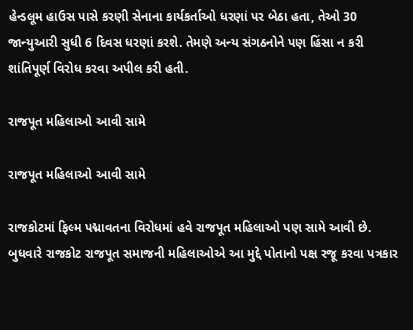હેન્ડલૂમ હાઉસ પાસે કરણી સેનાના કાર્યકર્તાઓ ધરણાં પર બેઠા હતા, તેઓ 30 જાન્યુઆરી સુધી 6 દિવસ ધરણાં કરશે. તેમણે અન્ય સંગઠનોને પણ હિંસા ન કરી શાંતિપૂર્ણ વિરોધ કરવા અપીલ કરી હતી.

રાજપૂત મહિલાઓ આવી સામે

રાજપૂત મહિલાઓ આવી સામે

રાજકોટમાં ફિલ્મ પદ્માવતના વિરોધમાં હવે રાજપૂત મહિલાઓ પણ સામે આવી છે. બુધવારે રાજકોટ રાજપૂત સમાજની મહિલાઓએ આ મુદ્દે પોતાનો પક્ષ રજૂ કરવા પત્રકાર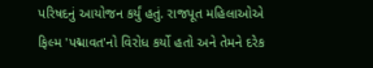પરિષદનું આયોજન કર્યું હતું. રાજપૂત મહિલાઓએ ફિલ્મ 'પદ્માવત'નો વિરોધ કર્યો હતો અને તેમને દરેક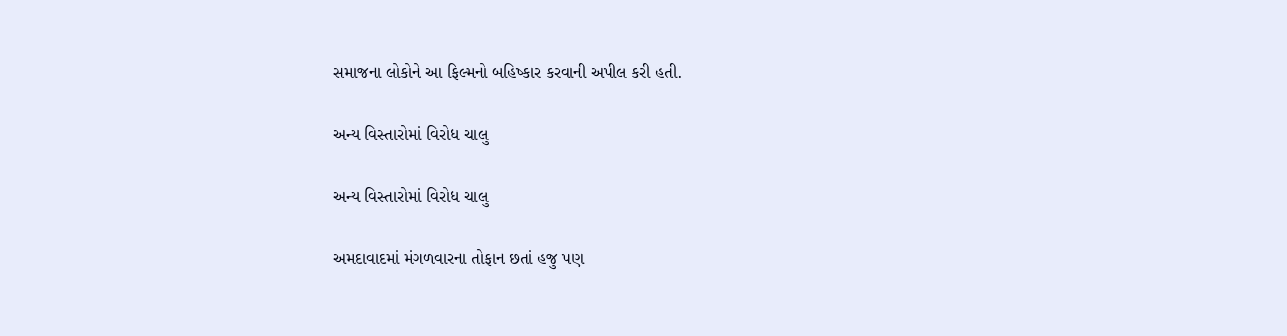સમાજના લોકોને આ ફિલ્મનો બહિષ્કાર કરવાની અપીલ કરી હતી.

અન્ય વિસ્તારોમાં વિરોધ ચાલુ

અન્ય વિસ્તારોમાં વિરોધ ચાલુ

અમદાવાદમાં મંગળવારના તોફાન છતાં હજુ પણ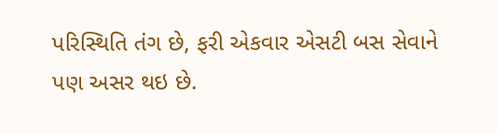પરિસ્થિતિ તંગ છે, ફરી એકવાર એસટી બસ સેવાને પણ અસર થઇ છે.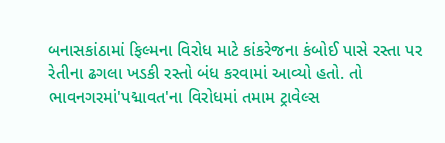બનાસકાંઠામાં ફિલ્મના વિરોધ માટે કાંકરેજના કંબોઈ પાસે રસ્તા પર રેતીના ઢગલા ખડકી રસ્તો બંધ કરવામાં આવ્યો હતો. તો ભાવનગરમાં'પદ્માવત'ના વિરોધમાં તમામ ટ્રાવેલ્સ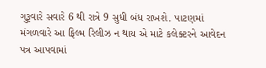ગુરૂવારે સવારે 6 થી રાત્રે 9 સુધી બંધ રાખશે. પાટણમાં મંગળવારે આ ફિલ્મ રિલીઝ ન થાય એ માટે કલેક્ટરને આવેદન પત્ર આપવામાં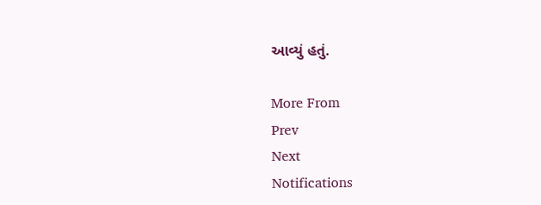આવ્યું હતું.

More From
Prev
Next
Notifications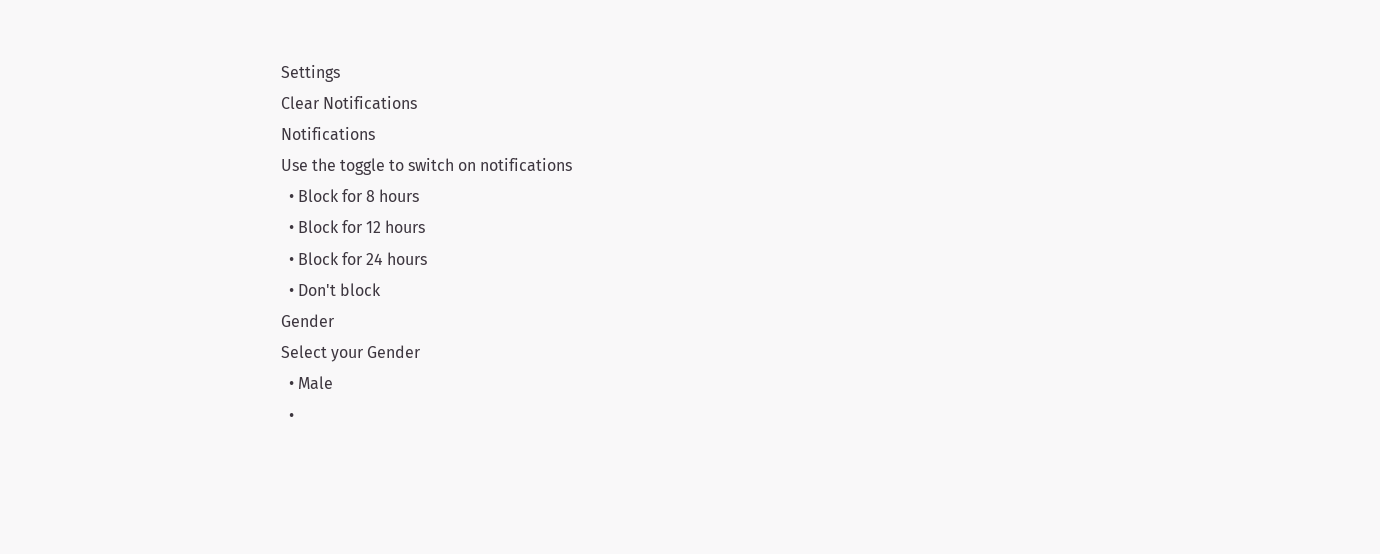Settings
Clear Notifications
Notifications
Use the toggle to switch on notifications
  • Block for 8 hours
  • Block for 12 hours
  • Block for 24 hours
  • Don't block
Gender
Select your Gender
  • Male
  •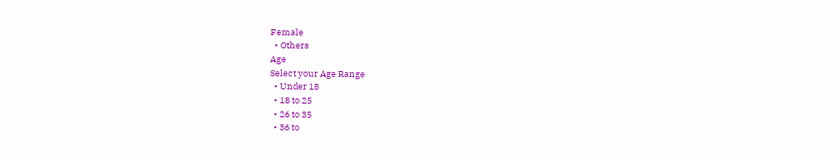Female
  • Others
Age
Select your Age Range
  • Under 18
  • 18 to 25
  • 26 to 35
  • 36 to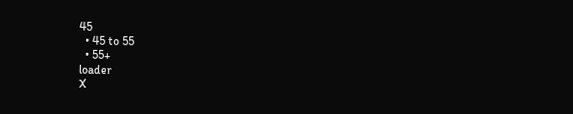45
  • 45 to 55
  • 55+
loader
X